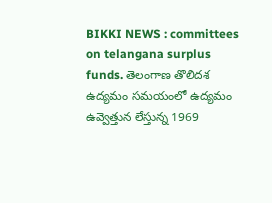BIKKI NEWS : committees on telangana surplus funds. తెలంగాణ తొలిదశ ఉద్యమం సమయంలో ఉద్యమం ఉవ్వెత్తున లేస్తున్న 1969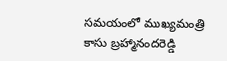సమయంలో ముఖ్యమంత్రి కాసు బ్రహ్మానందరెడ్డి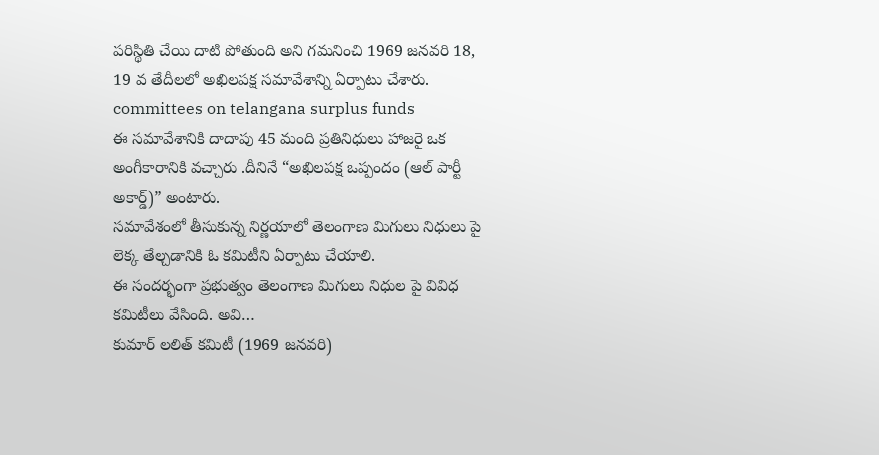పరిస్థితి చేయి దాటి పోతుంది అని గమనించి 1969 జనవరి 18, 19 వ తేదీలలో అఖిలపక్ష సమావేశాన్ని ఏర్పాటు చేశారు.
committees on telangana surplus funds
ఈ సమావేశానికి దాదాపు 45 మంది ప్రతినిధులు హాజరై ఒక అంగీకారానికి వచ్చారు .దీనినే “అఖిలపక్ష ఒప్పందం (ఆల్ పార్టీ అకార్డ్)” అంటారు.
సమావేశంలో తీసుకున్న నిర్ణయాలో తెలంగాణ మిగులు నిధులు పై లెక్క తేల్చడానికి ఓ కమిటీని ఏర్పాటు చేయాలి.
ఈ సందర్భంగా ప్రభుత్వం తెలంగాణ మిగులు నిధుల పై వివిధ కమిటీలు వేసింది. అవి…
కుమార్ లలిత్ కమిటీ (1969 జనవరి)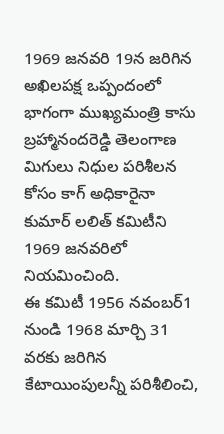1969 జనవరి 19న జరిగిన అఖిలపక్ష ఒప్పందంలో భాగంగా ముఖ్యమంత్రి కాసు బ్రహ్మానందరెడ్డి తెలంగాణ మిగులు నిధుల పరిశీలన కోసం కాగ్ అధికారైనా కుమార్ లలిత్ కమిటీని 1969 జనవరిలో నియమించింది.
ఈ కమిటీ 1956 నవంబర్1 నుండి 1968 మార్చి 31 వరకు జరిగిన కేటాయింపులన్నీ పరిశీలించి,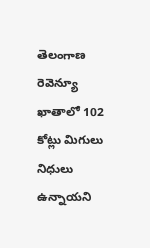తెలంగాణ రెవెన్యూ ఖాతాలో 102 కోట్లు మిగులు నిధులు ఉన్నాయని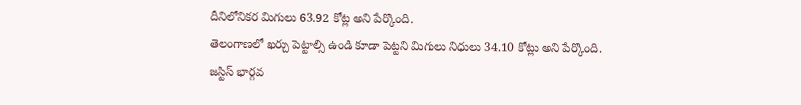దీనిలోనికర మిగులు 63.92 కోట్ల అని పేర్కొంది.
తెలంగాణలో ఖర్చు పెట్టాల్సి ఉండి కూడా పెట్టని మిగులు నిధులు 34.10 కోట్లు అని పేర్కొంది.
జస్టిస్ భార్గవ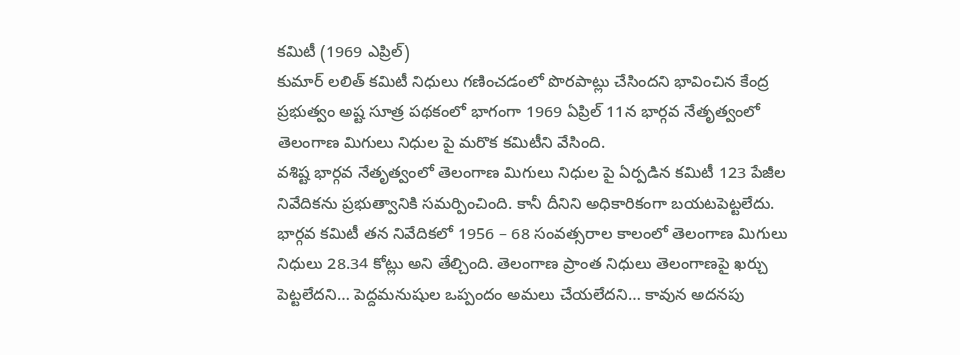కమిటీ (1969 ఎప్రిల్)
కుమార్ లలిత్ కమిటీ నిధులు గణించడంలో పొరపాట్లు చేసిందని భావించిన కేంద్ర ప్రభుత్వం అష్ట సూత్ర పథకంలో భాగంగా 1969 ఏప్రిల్ 11న భార్గవ నేతృత్వంలో తెలంగాణ మిగులు నిధుల పై మరొక కమిటీని వేసింది.
వశిష్ట భార్గవ నేతృత్వంలో తెలంగాణ మిగులు నిధుల పై ఏర్పడిన కమిటీ 123 పేజీల నివేదికను ప్రభుత్వానికి సమర్పించింది. కానీ దీనిని అధికారికంగా బయటపెట్టలేదు. భార్గవ కమిటీ తన నివేదికలో 1956 – 68 సంవత్సరాల కాలంలో తెలంగాణ మిగులు నిధులు 28.34 కోట్లు అని తేల్చింది. తెలంగాణ ప్రాంత నిధులు తెలంగాణపై ఖర్చు పెట్టలేదని… పెద్దమనుషుల ఒప్పందం అమలు చేయలేదని… కావున అదనపు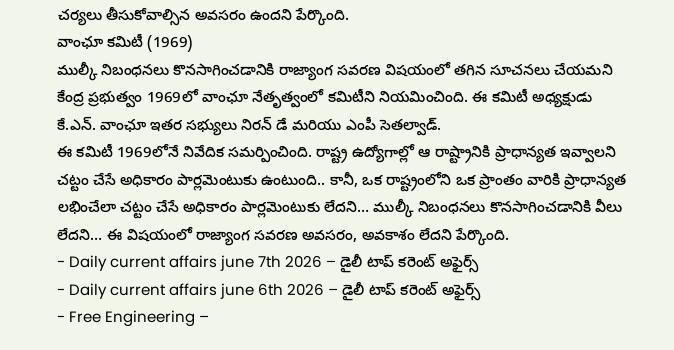చర్యలు తీసుకోవాల్సిన అవసరం ఉందని పేర్కొంది.
వాంఛూ కమిటీ (1969)
ముల్కీ నిబంధనలు కొనసాగించడానికి రాజ్యాంగ సవరణ విషయంలో తగిన సూచనలు చేయమని కేంద్ర ప్రభుత్వం 1969లో వాంఛూ నేతృత్వంలో కమిటీని నియమించింది. ఈ కమిటీ అధ్యక్షుడు కే.ఎన్. వాంఛూ ఇతర సభ్యులు నిరన్ డే మరియు ఎంపీ సెతల్వాడ్.
ఈ కమిటీ 1969లోనే నివేదిక సమర్పించింది. రాష్ట్ర ఉద్యోగాల్లో ఆ రాష్ట్రానికి ప్రాధాన్యత ఇవ్వాలని చట్టం చేసే అధికారం పార్లమెంటుకు ఉంటుంది.. కానీ, ఒక రాష్ట్రంలోని ఒక ప్రాంతం వారికి ప్రాధాన్యత లభించేలా చట్టం చేసే అధికారం పార్లమెంటుకు లేదని… ముల్కీ నిబంధనలు కొనసాగించడానికి వీలు లేదని… ఈ విషయంలో రాజ్యాంగ సవరణ అవసరం, అవకాశం లేదని పేర్కొంది.
- Daily current affairs june 7th 2026 – డైలీ టాప్ కరెంట్ అఫైర్స్
- Daily current affairs june 6th 2026 – డైలీ టాప్ కరెంట్ అఫైర్స్
- Free Engineering –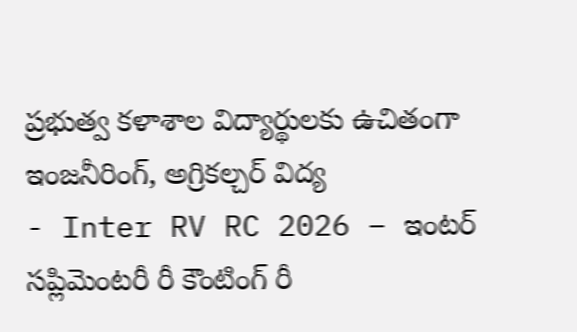ప్రభుత్వ కళాశాల విద్యార్థులకు ఉచితంగా ఇంజనీరింగ్, అగ్రికల్చర్ విద్య
- Inter RV RC 2026 – ఇంటర్ సప్లిమెంటరీ రీ కౌంటింగ్ రీ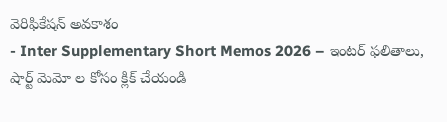వెరిఫికేషన్ అవకాశం
- Inter Supplementary Short Memos 2026 – ఇంటర్ ఫలితాలు, షార్ట్ మెమో ల కోసం క్లిక్ చేయండి